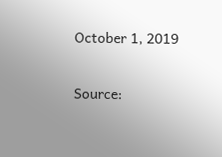October 1, 2019

Source: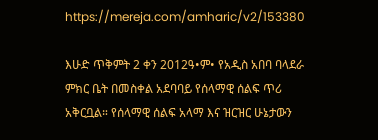https://mereja.com/amharic/v2/153380

እሁድ ጥቅምት 2 ቀን 2012ዓ•ም• የአዲስ አበባ ባላደራ ምክር ቤት በመስቀል አደባባይ የሰላማዊ ሰልፍ ጥሪ አቅርቧል። የሰላማዊ ሰልፍ አላማ እና ዝርዝር ሁኔታውን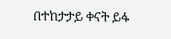በተከታታይ ቀናት ይፋ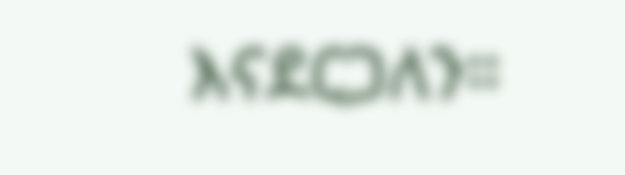እናደርጋለን።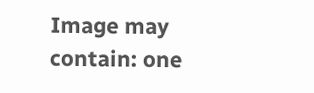Image may contain: one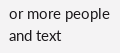or more people and text